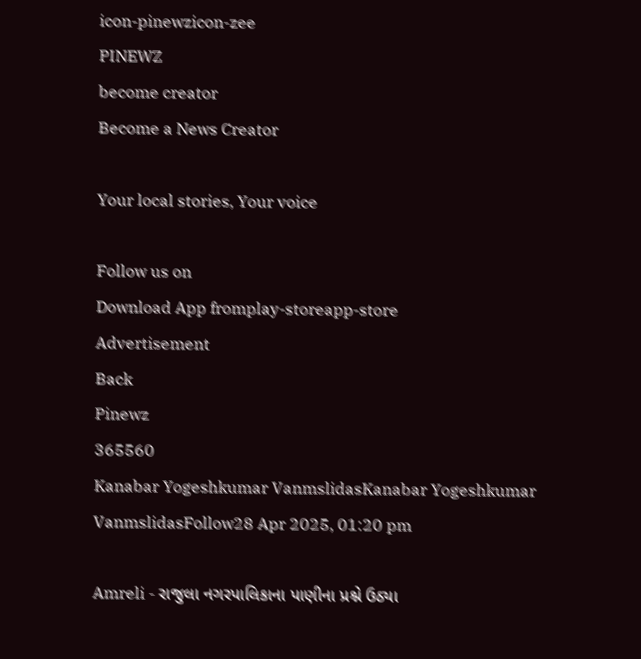icon-pinewzicon-zee
PINEWZ
become creator
Become a News Creator

Your local stories, Your voice

Follow us on
Download App fromplay-storeapp-store
Advertisement
Back
Pinewz
365560
Kanabar Yogeshkumar VanmslidasKanabar Yogeshkumar VanmslidasFollow28 Apr 2025, 01:20 pm

Amreli - રાજુલા નગરપાલિકાના પાણીના પ્રશ્ને ઉઠ્યા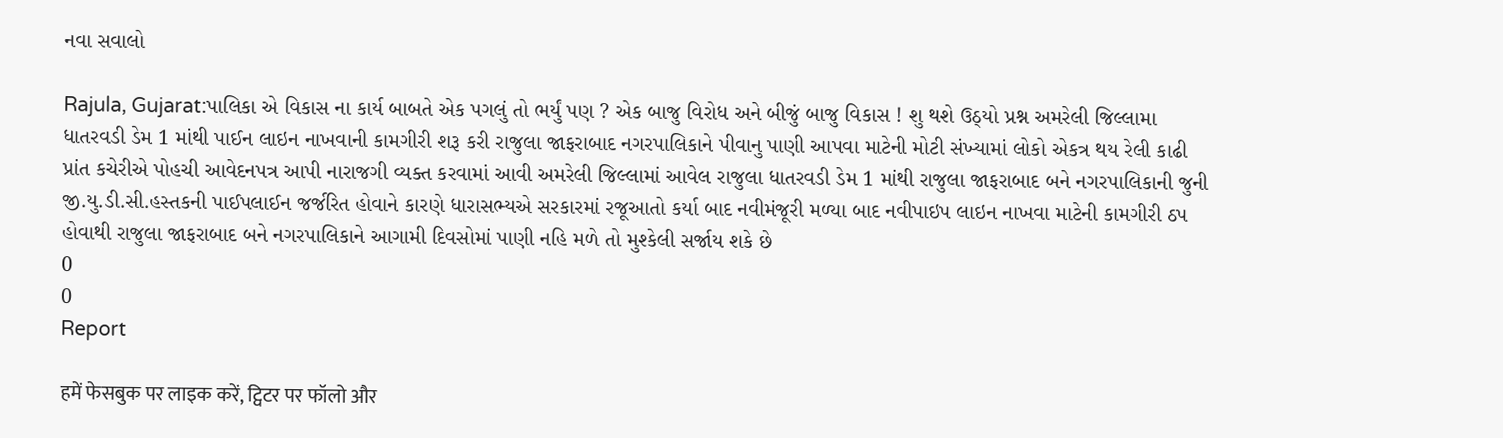નવા સવાલો

Rajula, Gujarat:પાલિકા એ વિકાસ ના કાર્ય બાબતે એક પગલું તો ભર્યું પણ ? એક બાજુ વિરોધ અને બીજું બાજુ વિકાસ ! શુ થશે ઉઠ્યો પ્રશ્ન અમરેલી જિલ્લામા ધાતરવડી ડેમ 1 માંથી પાઈન લાઇન નાખવાની કામગીરી શરૂ કરી રાજુલા જાફરાબાદ નગરપાલિકાને પીવાનુ પાણી આપવા માટેની મોટી સંખ્યામાં લોકો એકત્ર થય રેલી કાઢી પ્રાંત કચેરીએ પોહચી આવેદનપત્ર આપી નારાજગી વ્યક્ત કરવામાં આવી અમરેલી જિલ્લામાં આવેલ રાજુલા ધાતરવડી ડેમ 1 માંથી રાજુલા જાફરાબાદ બને નગરપાલિકાની જુની જી.યુ.ડી.સી.હસ્તકની પાઈપલાઈન જર્જરિત હોવાને કારણે ધારાસભ્યએ સરકારમાં રજૂઆતો કર્યા બાદ નવીમંજૂરી મળ્યા બાદ નવીપાઇપ લાઇન નાખવા માટેની કામગીરી ઠપ હોવાથી રાજુલા જાફરાબાદ બને નગરપાલિકાને આગામી દિવસોમાં પાણી નહિ મળે તો મુશ્કેલી સર્જાય શકે છે
0
0
Report

हमें फेसबुक पर लाइक करें, ट्विटर पर फॉलो और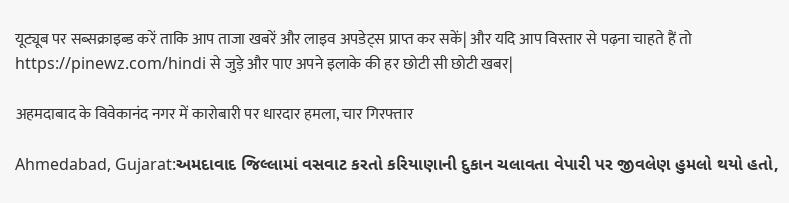यूट्यूब पर सब्सक्राइब्ड करें ताकि आप ताजा खबरें और लाइव अपडेट्स प्राप्त कर सकें| और यदि आप विस्तार से पढ़ना चाहते हैं तो https://pinewz.com/hindi से जुड़े और पाए अपने इलाके की हर छोटी सी छोटी खबर|

अहमदाबाद के विवेकानंद नगर में कारोबारी पर धारदार हमला, चार गिरफ्तार

Ahmedabad, Gujarat:અમદાવાદ જિલ્લામાં વસવાટ કરતો કરિયાણાની દુકાન ચલાવતા વેપારી પર જીવલેણ હુમલો થયો હતો,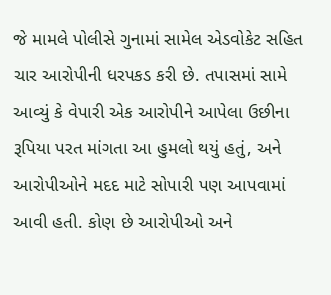જે મામલે પોલીસે ગુનામાં સામેલ એડવોકેટ સહિત ચાર આરોપીની ધરપકડ કરી છે. તપાસમાં સામે આવ્યું કે વેપારી એક આરોપીને આપેલા ઉછીના રૂપિયા પરત માંગતા આ હુમલો થયું હતું, અને આરોપીઓને મદદ માટે સોપારી પણ આપવામાં આવી હતી. કોણ છે આરોપીઓ અને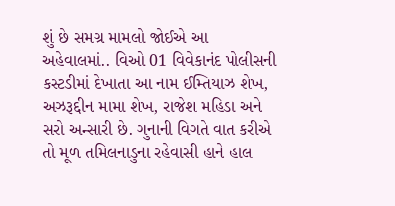શું છે સમગ્ર મામલો જોઈએ આ અહેવાલમાં.. વિઓ 01 વિવેકાનંદ પોલીસની કસ્ટડીમાં દેખાતા આ નામ ઈમ્તિયાઝ શેખ, અઝરૂદ્દીન મામા શેખ, રાજેશ મહિડા અને સરો અન્સારી છે. ગુનાની વિગતે વાત કરીએ તો મૂળ તમિલનાડુના રહેવાસી હાને હાલ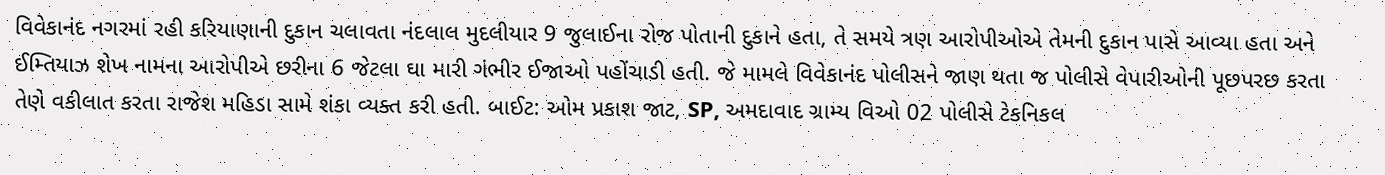વિવેકાનંદ નગરમાં રહી કરિયાણાની દુકાન ચલાવતા નંદલાલ મુદલીયાર 9 જુલાઈના રોજ પોતાની દુકાને હતા, તે સમયે ત્રણ આરોપીઓએ તેમની દુકાન પાસે આવ્યા હતા અને ઈમ્તિયાઝ શેખ નામના આરોપીએ છરીના 6 જેટલા ઘા મારી ગંભીર ઈજાઓ પહોંચાડી હતી. જે મામલે વિવેકાનંદ પોલીસને જાણ થતા જ પોલીસે વેપારીઓની પૂછપરછ કરતા તેણે વકીલાત કરતા રાજેશ મહિડા સામે શંકા વ્યક્ત કરી હતી. બાઈટ: ઓમ પ્રકાશ જાટ, SP, અમદાવાદ ગ્રામ્ય વિઓ 02 પોલીસે ટેકનિકલ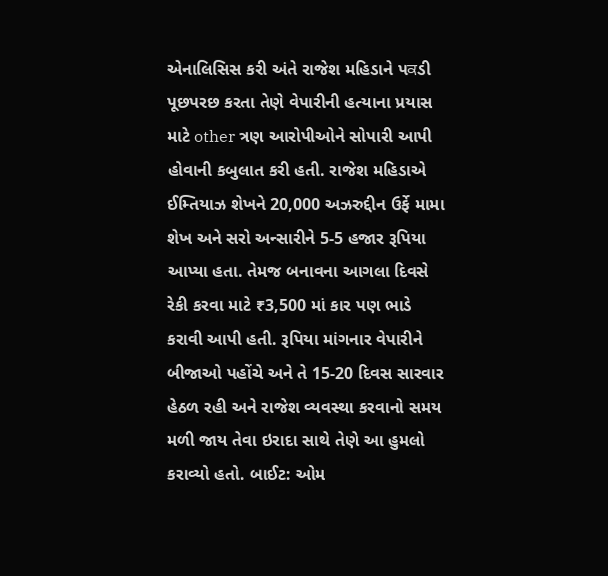એનાલિસિસ કરી અંતે રાજેશ મહિડાને પਕડી પૂછપરછ કરતા તેણે વેપારીની હત્યાના પ્રયાસ માટે other ત્રણ આરોપીઓને સોપારી આપી હોવાની કબુલાત કરી હતી. રાજેશ મહિડાએ ઈમ્તિયાઝ શેખને 20,000 અઝરુદ્દીન ઉર્ફે મામા શેખ અને સરો અન્સારીને 5-5 હજાર રૂપિયા આપ્યા હતા. તેમજ બનાવના આગલા દિવસે રેકી કરવા માટે ₹3,500 માં કાર પણ ભાડે કરાવી આપી હતી. રૂપિયા માંગનાર વેપારીને બીજાઓ પહોંચે અને તે 15-20 દિવસ સારવાર હેઠળ રહી અને રાજેશ વ્યવસ્થા કરવાનો સમય મળી જાય તેવા ઇરાદા સાથે તેણે આ હુમલો કરાવ્યો હતો. બાઈટ: ઓમ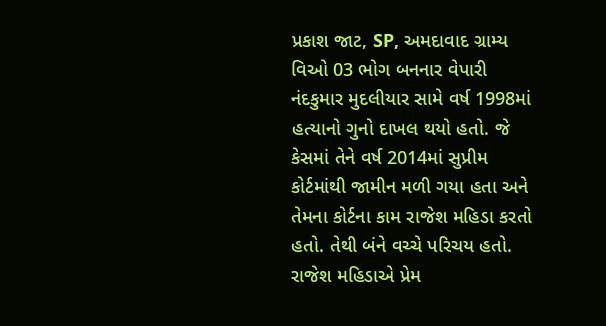પ્રકાશ જાટ, SP, અમદાવાદ ગ્રામ્ય વિઓ 03 ભોગ બનનાર વેપારી નંદકુમાર મુદલીયાર સામે વર્ષ 1998માં હત્યાનો ગુનો દાખલ થયો હતો. જે કેસમાં તેને વર્ષ 2014માં સુપ્રીમ કોર્ટમાંથી જામીન મળી ગયા હતા અને તેમના કોર્ટના કામ રાજેશ મહિડા કરતો હતો. તેથી બંને વચ્ચે પરિચય હતો. રાજેશ મહિડાએ પ્રેમ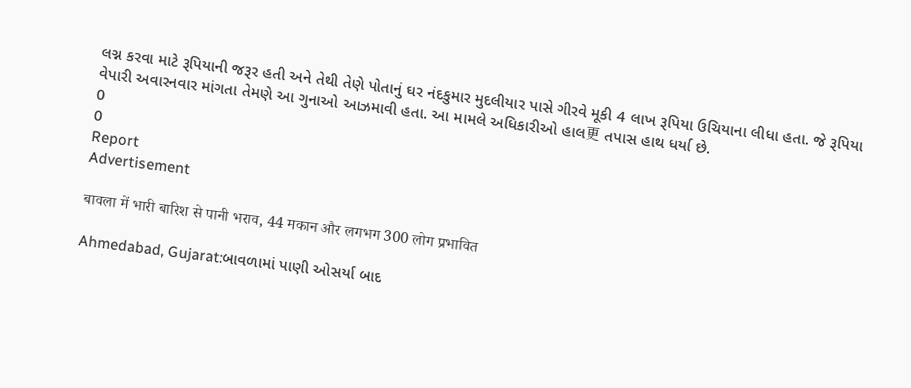લગ્ન કરવા માટે રૂપિયાની જરૂર હતી અને તેથી તેણે પોતાનું ઘર નંદકુમાર મુદલીયાર પાસે ગીરવે મૂકી 4 લાખ રૂપિયા ઉચિયાના લીધા હતા. જે રૂપિયા વેપારી અવારનવાર માંગતા તેમણે આ ગુનાઓ આઝમાવી હતા. આ મામલે અધિકારીઓ હાલ更 તપાસ હાથ ધર્યા છે.
0
0
Report
Advertisement

बावला में भारी बारिश से पानी भराव, 44 मकान और लगभग 300 लोग प्रभावित

Ahmedabad, Gujarat:બાવળામાં પાણી ઓસર્યા બાદ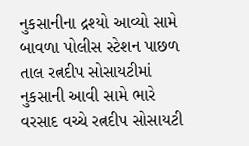નુકસાનીના દ્રશ્યો આવ્યો સામે બાવળા પોલીસ સ્ટેશન પાછળ તાલ રત્નદીપ સોસાયટીમાં નુકસાની આવી સામે ભારે વરસાદ વચ્ચે રત્નદીપ સોસાયટી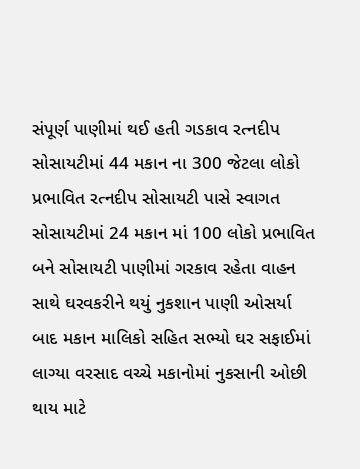સંપૂર્ણ પાણીમાં થઈ હતી ગડકાવ રત્નદીપ સોસાયટીમાં 44 મકાન ના 300 જેટલા લોકો પ્રભાવિત રત્નદીપ સોસાયટી પાસે સ્વાગત સોસાયટીમાં 24 મકાન માં 100 લોકો પ્રભાવિત બને સોસાયટી પાણીમાં ગરકાવ રહેતા વાહન સાથે ઘરવકરીને થયું નુકશાન પાણી ઓસર્યા બાદ મકાન માલિકો સહિત સભ્યો ઘર સફાઈમાં લાગ્યા વરસાદ વચ્ચે મકાનોમાં નુકસાની ઓછી થાય માટે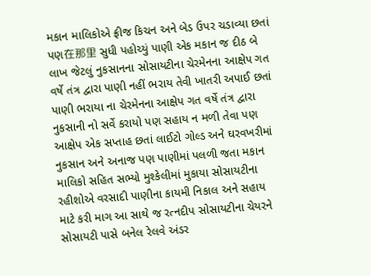મકાન માલિકોએ ફ્રીજ કિચન અને બેડ ઉપર ચડાવ્યા છતાં પણ在那里 સુધી પહોચ્યું પાણી એક મકાન જ દીઠ બે લાખ જેટલું નુકસાનના સોસાયટીના ચેરમેનના આક્ષેપ ગત વર્ષે તંત્ર દ્વારા પાણી નહીં ભરાય તેવી ખાતરી અપાઈ છતાં પાણી ભરાયા ના ચેરમેનના આક્ષેપ ગત વર્ષે તંત્ર દ્વારા નુકસાની નો સર્વે કરાયો પણ સહાય ન મળી તેવા પણ આક્ષેપ એક સપ્તાહ છતાં લાઈટો ગોલ્ડ અને ઘરવખરીમાં નુકસાન અને અનાજ પણ પાણીમાં પલળી જતા મકાન માલિકો સહિત સભ્યો મુશ્કેલીમાં મુકાયા સોસાયટીના રહીશોએ વરસાદી પાણીના કાયમી નિકાલ અને સહાય માટે કરી માગ આ સાથે જ રત્નદીપ સોસાયટીના ચેયરને સોસાયટી પાસે બનેલ રેલવે અંડર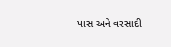પાસ અને વરસાદી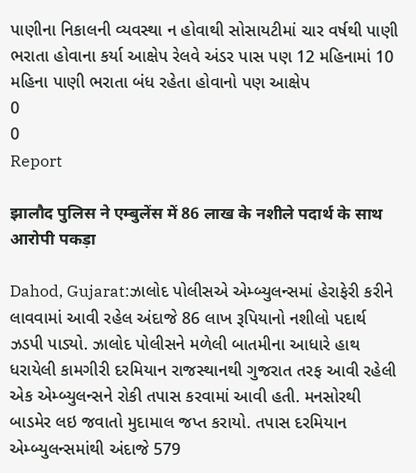પાણીના નિકાલની વ્યવસ્થા ન હોવાથી સોસાયટીમાં ચાર વર્ષથી પાણી ભરાતા હોવાના કર્યા આક્ષેપ રેલવે અંડર પાસ પણ 12 મહિનામાં 10 મહિના પાણી ભરાતા બંધ રહેતા હોવાનો પણ આક્ષેપ
0
0
Report

झालौद पुलिस ने एम्बुलेंस में 86 लाख के नशीले पदार्थ के साथ आरोपी पकड़ा

Dahod, Gujarat:ઝાલોદ પોલીસએ એમ્બ્યુલન્સમાં હેરાફેરી કરીને લાવવામાં આવી રહેલ અંદાજે 86 લાખ રૂપિયાનો નશીલો પદાર્થ ઝડપી પાડ્યો. ઝાલોદ પોલીસને મળેલી બાતમીના આધારે હાથ ધરાયેલી કામગીરી દરમિયાન રાજસ્થાનથી ગુજરાત તરફ આવી રહેલી એક એમ્બ્યુલન્સને રોકી તપાસ કરવામાં આવી હતી. મનસોરથી બાડમેર લઇ જવાતો મુદામાલ જપ્ત કરાયો. તપાસ દરમિયાન એમ્બ્યુલન્સમાંથી અંદાજે 579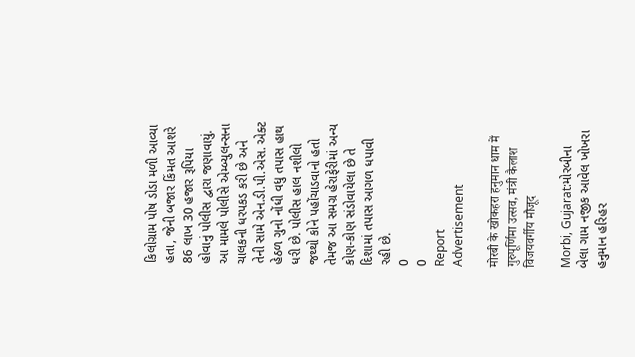કિલોગ્રામ પોષ ડોડા મળી આવ્યા હતા, જેની બજાર કિંમત આશરે 86 લાખ 30 હજાર રૂપિયા હોવાનું પોલીસ દ્વારા જણાવાયું. આ મામલે પોલીસે એમ્બ્યુલન્સના ચાલકની ધરપકડ કરી છે અને તેની સામે એન.ડી.પી.એસ. એક્ટ હેઠળ ગુનો નોંધી વધુ તપાસ હાથ ધરી છે. પોલીસ હાલ નશીલો જથ્થો કોને પહોંચાડવાનો હતો તેમજ આ સમગ્ર હેરાફેરીમાં અન્ય કોણ-કોણ સંડોવાયેલા છે તે દિશામાં તપાસ આગળ ધપાવી રહી છે.
0
0
Report
Advertisement

मोरबी के खोकहरा हनुमान धाम में गुरुपूर्णिमा उत्सव, मंत्री कैलाश विजयवर्गीय मौजूद

Morbi, Gujarat:મોરબીના બેલા ગામ નજીક આવેલ ખોખરા હનુમાન હરિહર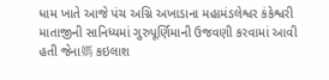ધામ ખાતે આજે પંચ અગ્નિ અખાડાના મહામંડલેશ્વર કંકેશ્વરી માતાજીની સાનિધ્યમાં ગુરુપૂર્ણિમાની ઉજવણી કરવામાં આવી હતી જેના媽 કઇલાશ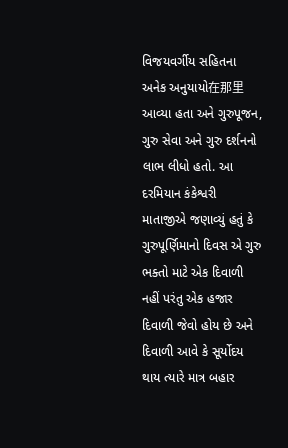વિજયવર્ગીય સહિતના અનેક અનુયાયો在那里 આવ્યા હતા અને ગુરુપૂજન, ગુરુ સેવા અને ગુરુ દર્શનનો લાભ લીધો હતો. આ દરમિયાન કંકેશ્વરી માતાજીએ જણાવ્યું હતું કે ગુરુપૂર્ણિમાનો દિવસ એ ગુરુ ભક્તો માટે એક દિવાળી નહીં પરંતુ એક હજાર દિવાળી જેવો હોય છે અને દિવાળી આવે કે સૂર્યોદય થાય ત્યારે માત્ર બહાર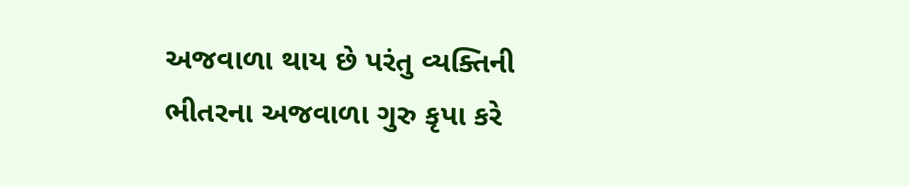અજવાળા થાય છે પરંતુ વ્યક્તિની ભીતરના અજવાળા ગુરુ કૃપા કરે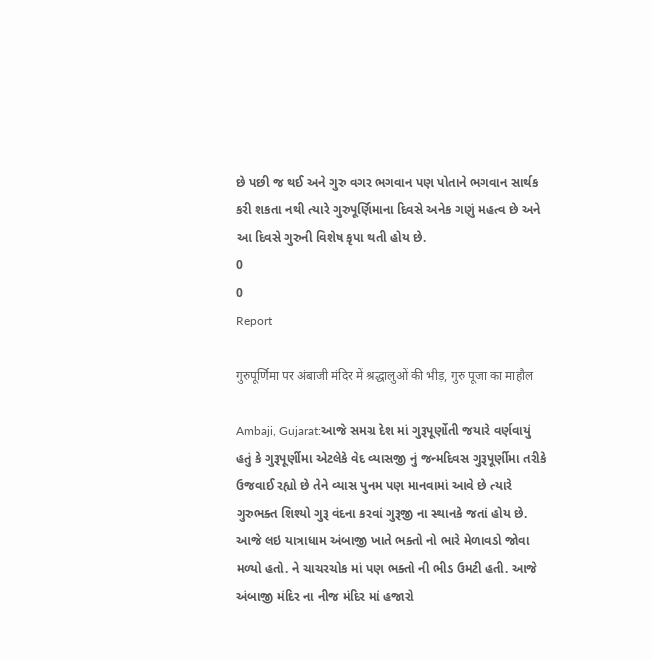છે પછી જ થઈ અને ગુરુ વગર ભગવાન પણ પોતાને ભગવાન સાર્થક કરી શકતા નથી ત્યારે ગુરુપૂર્ણિમાના દિવસે અનેક ગણું મહત્વ છે અને આ દિવસે ગુરુની વિશેષ કૃપા થતી હોય છે.
0
0
Report

गुरुपूर्णिमा पर अंबाजी मंदिर में श्रद्धालुओं की भीड़, गुरु पूजा का माहौल

Ambaji, Gujarat:આજે સમગ્ર દેશ માં ગુરૂપૂર્ણોતી જયારે વર્ણવાયું હતું કે ગુરૂપૂર્ણીમા એટલેકે વેદ વ્યાસજી નું જન્મદિવસ ગુરૂપૂર્ણીમા તરીકે ઉજવાઈ રહ્યો છે તેને વ્યાસ પુનમ પણ માનવામાં આવે છે ત્યારે ગુરુભક્ત શિશ્યો ગુરૂ વંદના કરવાં ગુરૂજી ના સ્થાનકે જતાં હોય છે. આજે લઇ યાત્રાધામ અંબાજી ખાતે ભક્તો નો ભારે મેળાવડો જોવા મળ્યો હતો. ને ચાચરચોક માં પણ ભક્તો ની ભીડ ઉમટી હતી. આજે અંબાજી મંદિર ના નીજ મંદિર માં હજારો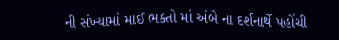ની સંખ્યામાં માઈ ભક્તો માં અંબે ના દર્શનાર્થે પહોંચી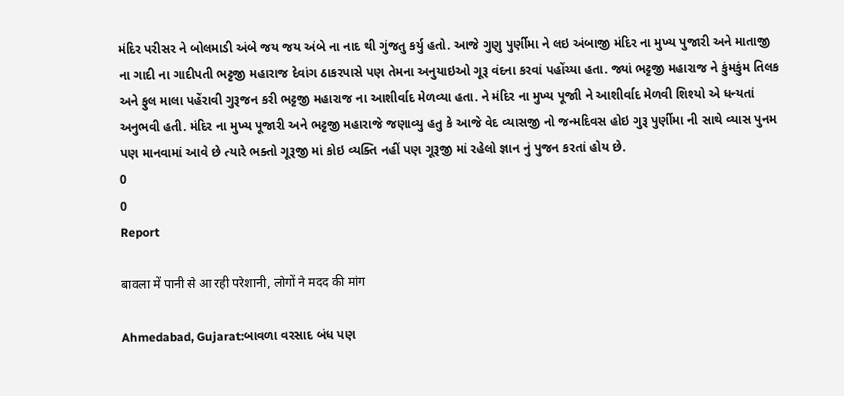મંદિર પરીસર ને બોલમાડી અંબે જય જય અંબે ના નાદ થી ગુંજતુ કર્યુ હતો. આજે ગુણુ પુર્ણીમા ને લઇ અંબાજી મંદિર ના મુખ્ય પુજારી અને માતાજી ના ગાદી ના ગાદીપતી ભટ્ટજી મહારાજ દેવાંગ ઠાકરપાસે પણ તેમના અનુયાઇઓ ગૂરૂ વંદના કરવાં પહોંચ્યા હતા. જ્યાં ભટ્ટજી મહારાજ ને કુંમકુંમ તિલક અને ફુલ માલા પહેંરાવી ગુરૂજન કરી ભટ્ટજી મહારાજ ના આશીર્વાદ મેળવ્યા હતા. ને મંદિર ના મુખ્ય પૂજાી ને આશીર્વાદ મેળવી શિશ્યો એ ધન્યતાં અનુભવી હતી. મંદિર ના મુખ્ય પૂજારી અને ભટ્ટજી મહારાજે જણાવ્યુ હતુ કે આજે વેદ વ્યાસજી નો જન્મદિવસ હોઇ ગુરૂ પુર્ણીમા ની સાથે વ્યાસ પુનમ પણ માનવામાં આવે છે ત્યારે ભક્તો ગૂરૂજી માં કોઇ વ્યક્તિ નહીં પણ ગૂરૂજી માં રહેલો જ્ઞાન નું પુજન કરતાં હોય છે.
0
0
Report

बावला में पानी से आ रही परेशानी, लोगों ने मदद की मांग

Ahmedabad, Gujarat:બાવળા વરસાદ બંધ પણ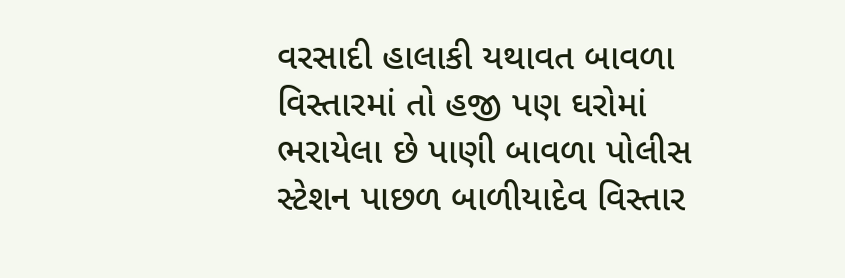વરસાદી હાલાકી યથાવત બાવળા વિસ્તારમાં તો હજી પણ ઘરોમાં ભરાયેલા છે પાણી બાવળા પોલીસ સ્ટેશન પાછળ બાળીયાદેવ વિસ્તાર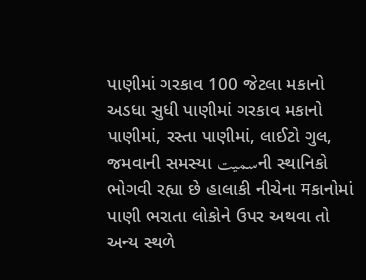પાણીમાં ગરકાવ 100 જેટલા મકાનો અડધા સુધી પાણીમાં ગરકાવ મકાનો પાણીમાં, રસ્તા પાણીમાં, લાઈટો ગુલ, જમવાની સમસ્યા سمیتની સ્થાનિકો ભોગવી રહ્યા છે હાલાકી નીચેના मકાનોમાં પાણી ભરાતા લોકોને ઉપર અથવા તો અન્ય સ્થળે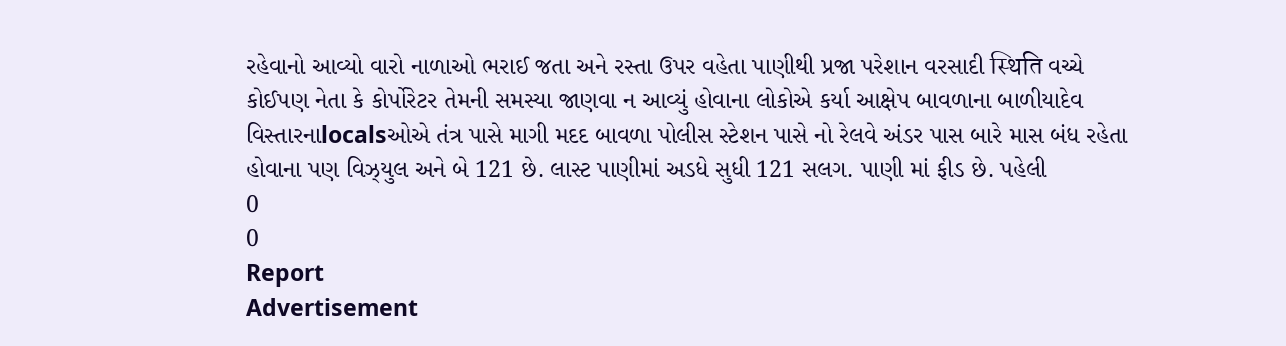રહેવાનો આવ્યો વારો નાળાઓ ભરાઈ જતા અને રસ્તા ઉપર વહેતા પાણીથી પ્રજા પરેશાન વરસાદી स्थिति વચ્ચે કોઈપણ નેતા કે કોર્પોરેટર તેમની સમસ્યા જાણવા ન આવ્યું હોવાના લોકોએ કર્યા આક્ષેપ બાવળાના બાળીયાદેવ વિસ્તારનાlocalsઓએ તંત્ર પાસે માગી મદદ બાવળા પોલીસ સ્ટેશન પાસે નો રેલવે અંડર પાસ બારે માસ બંધ રહેતા હોવાના પણ વિઝ્યુલ અને બે 121 છે. લાસ્ટ પાણીમાં અડધે સુધી 121 સલગ. પાણી માં ફીડ છે. પહેલી
0
0
Report
Advertisement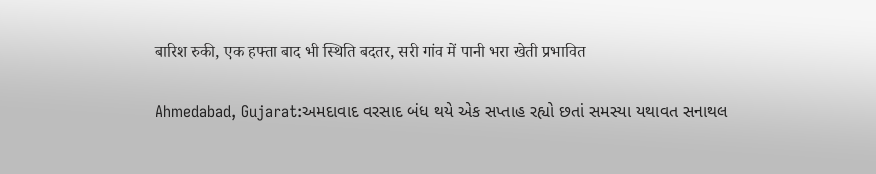बारिश रुकी, एक हफ्ता बाद भी स्थिति बदतर, सरी गांव में पानी भरा खेती प्रभावित

Ahmedabad, Gujarat:અમદાવાદ વરસાદ બંધ થયે એક સપ્તાહ રહ્યો છતાં સમસ્યા યથાવત સનાથલ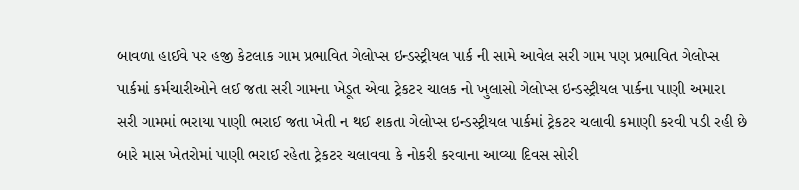બાવળા હાઈવે પર હજી કેટલાક ગામ પ્રભાવિત ગેલોપ્સ ઇન્ડસ્ટ્રીયલ પાર્ક ની સામે આવેલ સરી ગામ પણ પ્રભાવિત ગેલોપ્સ પાર્કમાં કર્મચારીઓને લઈ જતા સરી ગામના ખેડૂત એવા ટ્રેકટર ચાલક નો ખુલાસો ગેલોપ્સ ઇન્ડસ્ટ્રીયલ પાર્કના પાણી અમારા સરી ગામમાં ભરાયા પાણી ભરાઈ જતા ખેતી ન થઈ શકતા ગેલોપ્સ ઇન્ડસ્ટ્રીયલ પાર્કમાં ટ્રેકટર ચલાવી કમાણી કરવી પડી રહી છે બારે માસ ખેતરોમાં પાણી ભરાઈ રહેતા ટ્રેકટર ચલાવવા કે નોકરી કરવાના આવ્યા દિવસ સોરી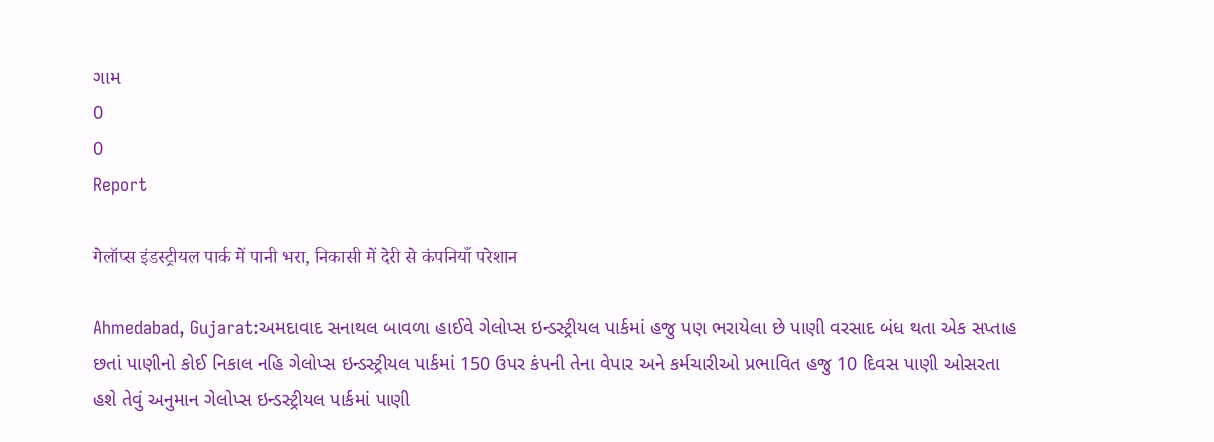ગામ
0
0
Report

गेलॉप्स इंडस्ट्रीयल पार्क में पानी भरा, निकासी में देरी से कंपनियाँ परेशान

Ahmedabad, Gujarat:અમદાવાદ સનાથલ બાવળા હાઈવે ગેલોપ્સ ઇન્ડસ્ટ્રીયલ પાર્કમાં હજુ પણ ભરાયેલા છે પાણી વરસાદ બંધ થતા એક સપ્તાહ છતાં પાણીનો કોઈ નિકાલ નહિ ગેલોપ્સ ઇન્ડસ્ટ્રીયલ પાર્કમાં 150 ઉપર કંપની તેના વેપાર અને કર્મચારીઓ પ્રભાવિત હજુ 10 દિવસ પાણી ઓસરતા હશે તેવું અનુમાન ગેલોપ્સ ઇન્ડસ્ટ્રીયલ પાર્કમાં પાણી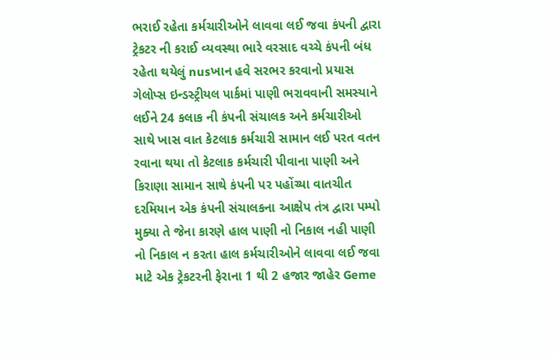ભરાઈ રહેતા કર્મચારીઓને લાવવા લઈ જવા કંપની દ્વારા ટ્રેકટર ની કરાઈ વ્યવસ્થા ભારે વરસાદ વચ્ચે કંપની બંધ રહેતા થયેલું nusખાન હવે સરભર કરવાનો પ્રયાસ ગેલોપ્સ ઇન્ડસ્ટ્રીયલ પાર્કમાં પાણી ભરાવવાની સમસ્યાને લઈને 24 કલાક ની કંપની સંચાલક અને કર્મચારીઓ સાથે ખાસ વાત કેટલાક કર્મચારી સામાન લઈ પરત વતન રવાના થયા તો કેટલાક કર્મચારી પીવાના પાણી અને કિરાણા સામાન સાથે કંપની પર પહોંચ્યા વાતચીત દરમિયાન એક કંપની સંચાલકના આક્ષેપ તંત્ર દ્વારા પમ્પો મુક્યા તે જેના કારણે હાલ પાણી નો નિકાલ નહી પાણી નો નિકાલ ન કરતા હાલ કર્મચારીઓને લાવવા લઈ જવા માટે એક ટ્રેકટરની ફેરાના 1 થી 2 હજાર જાહેર Geme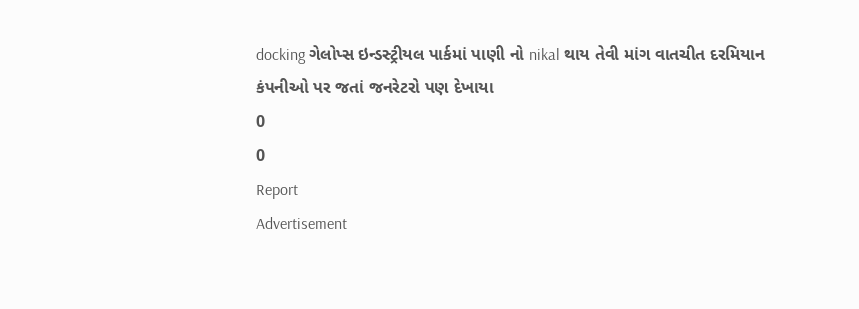docking ગેલોપ્સ ઇન્ડસ્ટ્રીયલ પાર્કમાં પાણી નો nikal થાય તેવી માંગ વાતચીત દરમિયાન કંપનીઓ પર જતાં જનરેટરો પણ દેખાયા
0
0
Report
Advertisement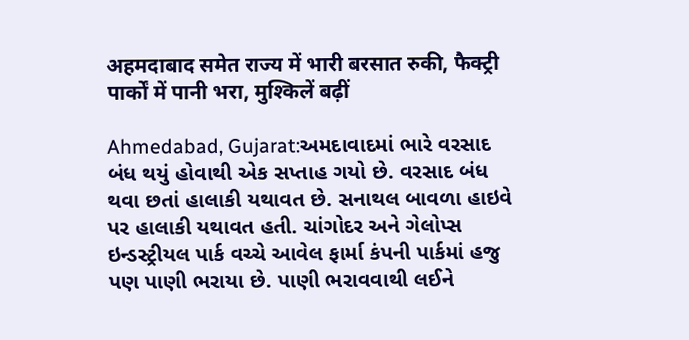अहमदाबाद समेत राज्य में भारी बरसात रुकी, फैक्ट्री पार्कों में पानी भरा, मुश्किलें बढ़ीं

Ahmedabad, Gujarat:અમદાવાદમાં ભારે વરસાદ બંધ થયું હોવાથી એક સપ્તાહ ગયો છે. વરસાદ બંધ થવા છતાં હાલાકી યથાવત છે. સનાથલ બાવળા હાઇવે પર હાલાકી યથાવત હતી. ચાંગોદર અને ગેલોપ્સ ઇન્ડસ્ટ્રીયલ પાર્ક વચ્ચે આવેલ ફાર્મા કંપની પાર્કમાં હજુ પણ પાણી ભરાયા છે. પાણી ભરાવવાથી લઈને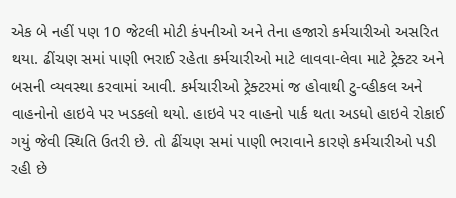એક બે નહીં પણ 10 જેટલી મોટી કંપનીઓ અને તેના હજારો કર્મચારીઓ અસરિત થયા. ઢીંચણ સમાં પાણી ભરાઈ રહેતા કર્મચારીઓ માટે લાવવા-લેવા માટે ટ્રેક્ટર અને બસની વ્યવસ્થા કરવામાં આવી. કર્મચારીઓ ટ્રેક્ટરમાં જ હોવાથી ટુ-વ્હીકલ અને વાહનોનો હાઇવે પર ખડકલો થયો. હાઇવે પર વાહનો પાર્ક થતા અડધો હાઇવે રોકાઈ ગયું જેવી સ્થિતિ ઉતરી છે. તો ઢીંચણ સમાં પાણી ભરાવાને કારણે કર્મચારીઓ પડી રહી છે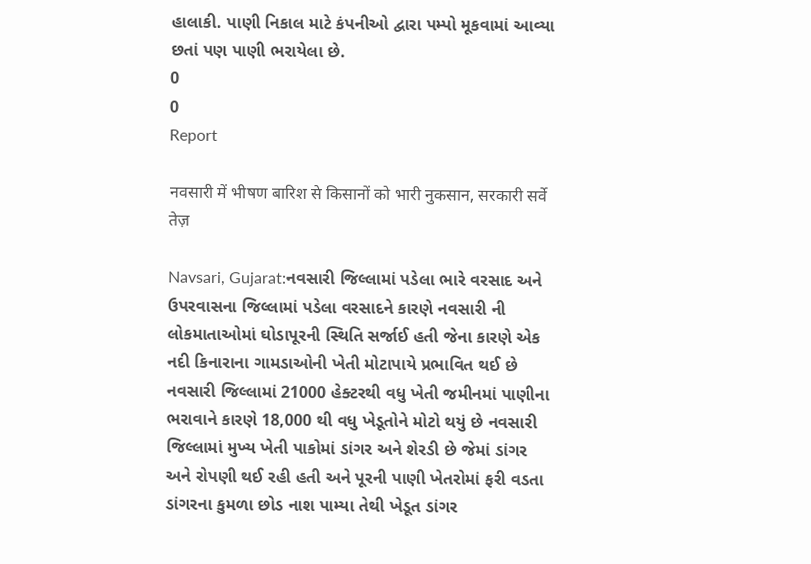હાલાકી. પાણી નિકાલ માટે કંપનીઓ દ્વારા પમ્પો મૂકવામાં આવ્યા છતાં પણ પાણી ભરાયેલા છે.
0
0
Report

नवसारी में भीषण बारिश से किसानों को भारी नुकसान, सरकारी सर्वे तेज़

Navsari, Gujarat:નવસારી જિલ્લામાં પડેલા ભારે વરસાદ અને ઉપરવાસના જિલ્લામાં પડેલા વરસાદને કારણે નવસારી ની લોકમાતાઓમાં ઘોડાપૂરની સ્થિતિ સર્જાઈ હતી જેના કારણે એક નદી કિનારાના ગામડાઓની ખેતી મોટાપાયે પ્રભાવિત થઈ છે નવસારી જિલ્લામાં 21000 હેક્ટરથી વધુ ખેતી જમીનમાં પાણીના ભરાવાને કારણે 18,000 થી વધુ ખેડૂતોને મોટો થયું છે નવસારી જિલ્લામાં મુખ્ય ખેતી પાકોમાં ડાંગર અને શેરડી છે જેમાં ડાંગર અને રોપણી થઈ રહી હતી અને પૂરની પાણી ખેતરોમાં ફરી વડતા ડાંગરના કુમળા છોડ નાશ પામ્યા તેથી ખેડૂત ડાંગર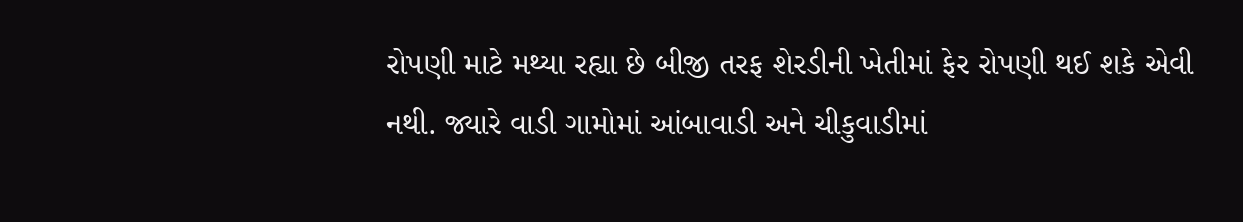રોપણી માટે મથ્યા રહ્યા છે બીજી તરફ શેરડીની ખેતીમાં ફેર રોપણી થઈ શકે એવી નથી. જ્યારે વાડી ગામોમાં આંબાવાડી અને ચીકુવાડીમાં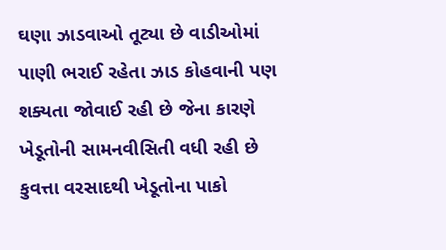ઘણા ઝાડવાઓ તૂટ્યા છે વાડીઓમાં પાણી ભરાઈ રહેતા ઝાડ કોહવાની પણ શક્યતા જોવાઈ રહી છે જેના કારણે ખેડૂતોની સામનવીસિતી વધી રહી છે કુવત્તા વરસાદથી ખેડૂતોના પાકો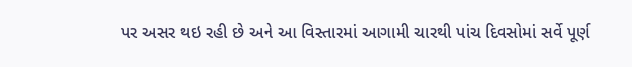પર અસર થઇ રહી છે અને આ વિસ્તારમાં આગામી ચારથી પાંચ દિવસોમાં સર્વે પૂર્ણ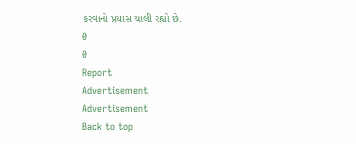કરવાનો પ્રયાસ ચાલી રહ્યો છે.
0
0
Report
Advertisement
Advertisement
Back to top